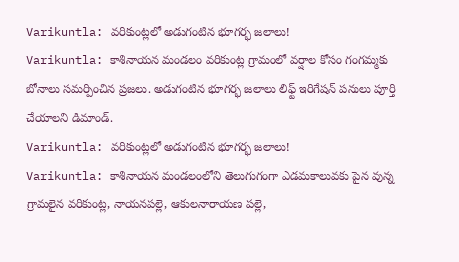Varikuntla: వరికుంట్లలో అడుగంటిన భూగర్భ జలాలు!
Varikuntla: కాశినాయన మండలం వరికుంట్ల గ్రామంలో వర్షాల కోసం గంగమ్మకు బోనాలు సమర్పించిన ప్రజలు. అడుగంటిన భూగర్భ జలాలు లిఫ్ట్ ఇరిగేషన్ పనులు పూర్తి చేయాలని డిమాండ్.
Varikuntla: వరికుంట్లలో అడుగంటిన భూగర్భ జలాలు!
Varikuntla: కాశినాయన మండలంలోని తెలుగుగంగా ఎడమకాలువకు పైన వున్న గ్రామలైన వరికుంట్ల, నాయనపల్లె, ఆకులనారాయణ పల్లె,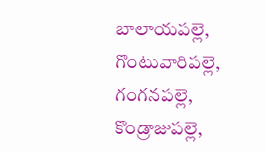బాలాయపల్లె, గొంటువారిపల్లె, గంగనపల్లె, కొండ్రాజుపల్లె,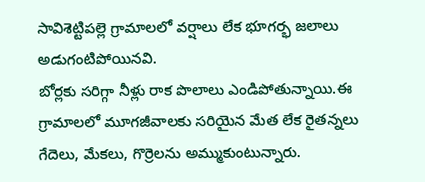సావిశెట్టిపల్లె గ్రామాలలో వర్షాలు లేక భూగర్భ జలాలు అడుగంటిపోయినవి.
బోర్లకు సరిగ్గా నీళ్లు రాక పొలాలు ఎండిపోతున్నాయి.ఈ గ్రామాలలో మూగజీవాలకు సరియైన మేత లేక రైతన్నలు గేదెలు, మేకలు, గొర్రెలను అమ్ముకుంటున్నారు.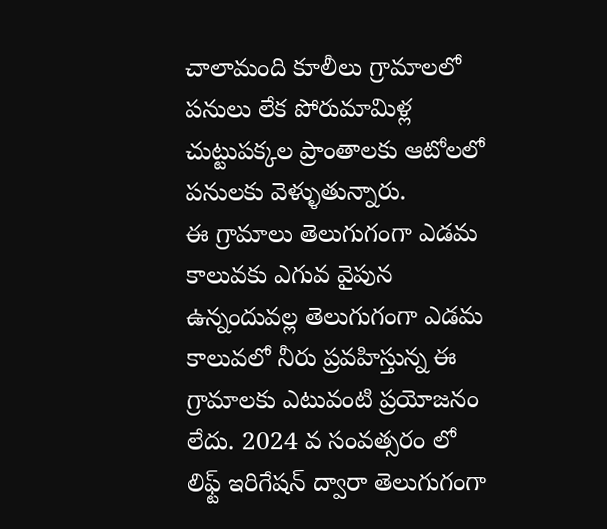చాలామంది కూలీలు గ్రామాలలో పనులు లేక పోరుమామిళ్ల చుట్టుపక్కల ప్రాంతాలకు ఆటోలలో పనులకు వెళ్ళుతున్నారు.
ఈ గ్రామాలు తెలుగుగంగా ఎడమ కాలువకు ఎగువ వైపున ఉన్నందువల్ల తెలుగుగంగా ఎడమ కాలువలో నీరు ప్రవహిస్తున్న ఈ గ్రామాలకు ఎటువంటి ప్రయోజనం లేదు. 2024 వ సంవత్సరం లో లిఫ్ట్ ఇరిగేషన్ ద్వారా తెలుగుగంగా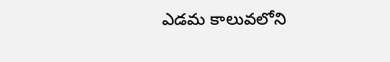ఎడమ కాలువలోని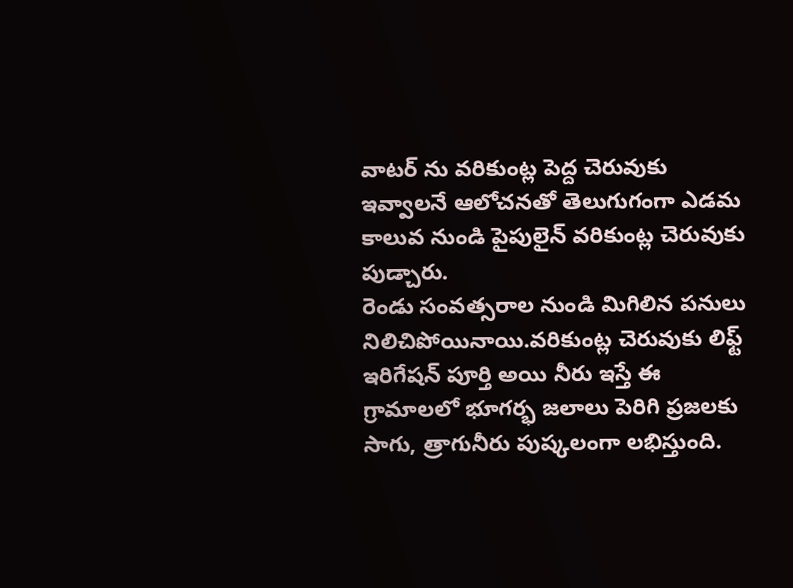వాటర్ ను వరికుంట్ల పెద్ద చెరువుకు ఇవ్వాలనే ఆలోచనతో తెలుగుగంగా ఎడమ కాలువ నుండి పైపులైన్ వరికుంట్ల చెరువుకు పుడ్చారు.
రెండు సంవత్సరాల నుండి మిగిలిన పనులు నిలిచిపోయినాయి.వరికుంట్ల చెరువుకు లిఫ్ట్ ఇరిగేషన్ పూర్తి అయి నీరు ఇస్తే ఈ గ్రామాలలో భూగర్భ జలాలు పెరిగి ప్రజలకు సాగు, త్రాగునీరు పుష్కలంగా లభిస్తుంది.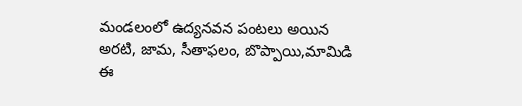మండలంలో ఉద్యనవన పంటలు అయిన అరటి, జామ, సీతాఫలం, బొప్పాయి,మామిడి ఈ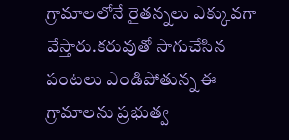గ్రామాలలోనే రైతన్నలు ఎక్కువగా వేస్తారు.కరువుతో సాగుచేసిన పంటలు ఎండిపోతున్న ఈ గ్రామాలను ప్రభుత్వ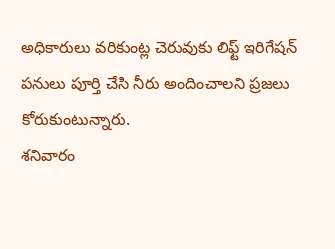అధికారులు వరికుంట్ల చెరువుకు లిఫ్ట్ ఇరిగేషన్ పనులు పూర్తి చేసి నీరు అందించాలని ప్రజలు కోరుకుంటున్నారు.
శనివారం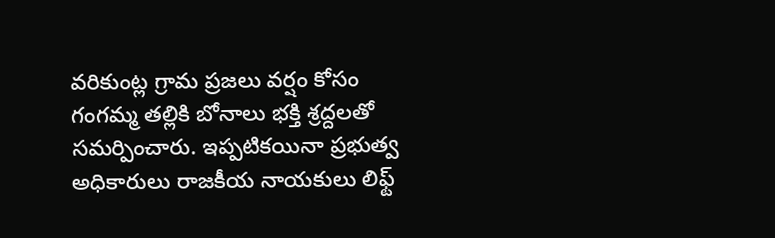వరికుంట్ల గ్రామ ప్రజలు వర్షం కోసం గంగమ్మ తల్లికి బోనాలు భక్తి శ్రద్దలతో సమర్పించారు. ఇప్పటికయినా ప్రభుత్వ అధికారులు రాజకీయ నాయకులు లిఫ్ట్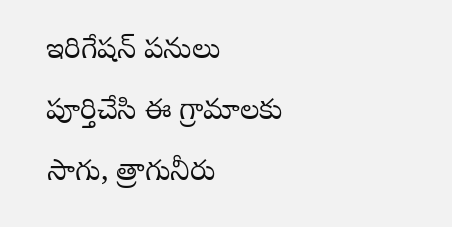ఇరిగేషన్ పనులు పూర్తిచేసి ఈ గ్రామాలకు సాగు, త్రాగునీరు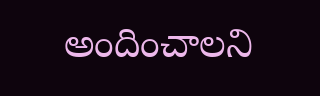అందించాలని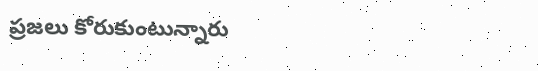ప్రజలు కోరుకుంటున్నారు